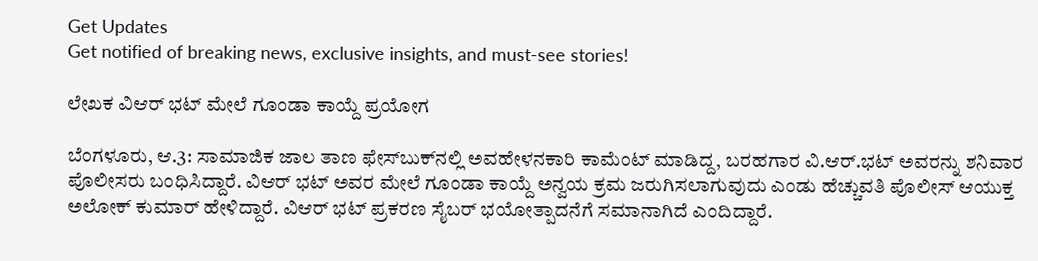Get Updates
Get notified of breaking news, exclusive insights, and must-see stories!

ಲೇಖಕ ವಿಆರ್ ಭಟ್ ಮೇಲೆ ಗೂಂಡಾ ಕಾಯ್ದೆ ಪ್ರಯೋಗ

ಬೆಂಗಳೂರು, ಆ.3: ಸಾಮಾಜಿಕ ಜಾಲ ತಾಣ ಫೇಸ್‌ಬುಕ್‌ನಲ್ಲಿ ಅವಹೇಳನಕಾರಿ ಕಾಮೆಂಟ್ ಮಾಡಿದ್ದ, ಬರಹಗಾರ ವಿ.ಆರ್.ಭಟ್ ಅವರನ್ನು ಶನಿವಾರ ಪೊಲೀಸರು ಬಂಧಿಸಿದ್ದಾರೆ. ವಿಆರ್ ಭಟ್ ಅವರ ಮೇಲೆ ಗೂಂಡಾ ಕಾಯ್ದೆ ಅನ್ವಯ ಕ್ರಮ ಜರುಗಿಸಲಾಗುವುದು ಎಂಡು ಹೆಚ್ಚುವತಿ ಪೊಲೀಸ್ ಆಯುಕ್ತ ಅಲೋಕ್ ಕುಮಾರ್ ಹೇಳಿದ್ದಾರೆ. ವಿಆರ್ ಭಟ್ ಪ್ರಕರಣ ಸೈಬರ್ ಭಯೋತ್ಪಾದನೆಗೆ ಸಮಾನಾಗಿದೆ ಎಂದಿದ್ದಾರೆ.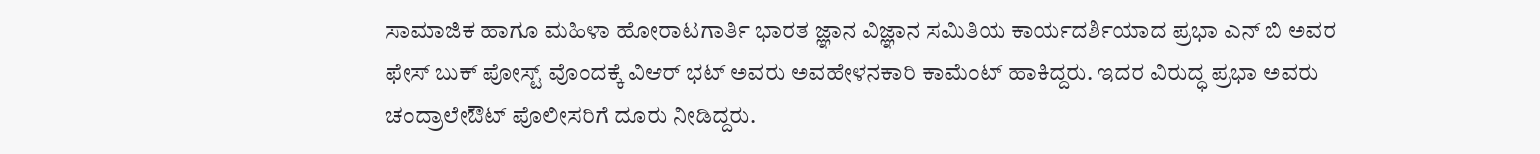ಸಾಮಾಜಿಕ ಹಾಗೂ ಮಹಿಳಾ ಹೋರಾಟಗಾರ್ತಿ ಭಾರತ ಜ್ಞಾನ ವಿಜ್ಞಾನ ಸಮಿತಿಯ ಕಾರ್ಯದರ್ಶಿಯಾದ ಪ್ರಭಾ ಎನ್ ಬಿ ಅವರ ಫೇಸ್ ಬುಕ್ ಪೋಸ್ಟ್ ವೊಂದಕ್ಕೆ ವಿಆರ್ ಭಟ್ ಅವರು ಅವಹೇಳನಕಾರಿ ಕಾಮೆಂಟ್ ಹಾಕಿದ್ದರು. ಇದರ ವಿರುದ್ಧ ಪ್ರಭಾ ಅವರು ಚಂದ್ರಾಲೇಔಟ್ ಪೊಲೀಸರಿಗೆ ದೂರು ನೀಡಿದ್ದರು.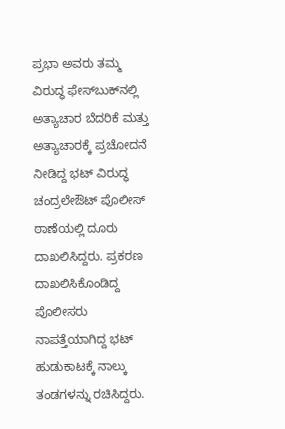ಪ್ರಭಾ ಅವರು ತಮ್ಮ ವಿರುದ್ಧ ಫೇಸ್‌ಬುಕ್‌ನಲ್ಲಿ ಅತ್ಯಾಚಾರ ಬೆದರಿಕೆ ಮತ್ತು ಅತ್ಯಾಚಾರಕ್ಕೆ ಪ್ರಚೋದನೆ ನೀಡಿದ್ದ ಭಟ್ ವಿರುದ್ಧ ಚಂದ್ರಲೇಔಟ್ ಪೊಲೀಸ್ ಠಾಣೆಯಲ್ಲಿ ದೂರು ದಾಖಲಿಸಿದ್ದರು. ಪ್ರಕರಣ ದಾಖಲಿಸಿಕೊಂಡಿದ್ದ ಪೊಲೀಸರು ನಾಪತ್ತೆಯಾಗಿದ್ದ ಭಟ್ ಹುಡುಕಾಟಕ್ಕೆ ನಾಲ್ಕು ತಂಡಗಳನ್ನು ರಚಿಸಿದ್ದರು.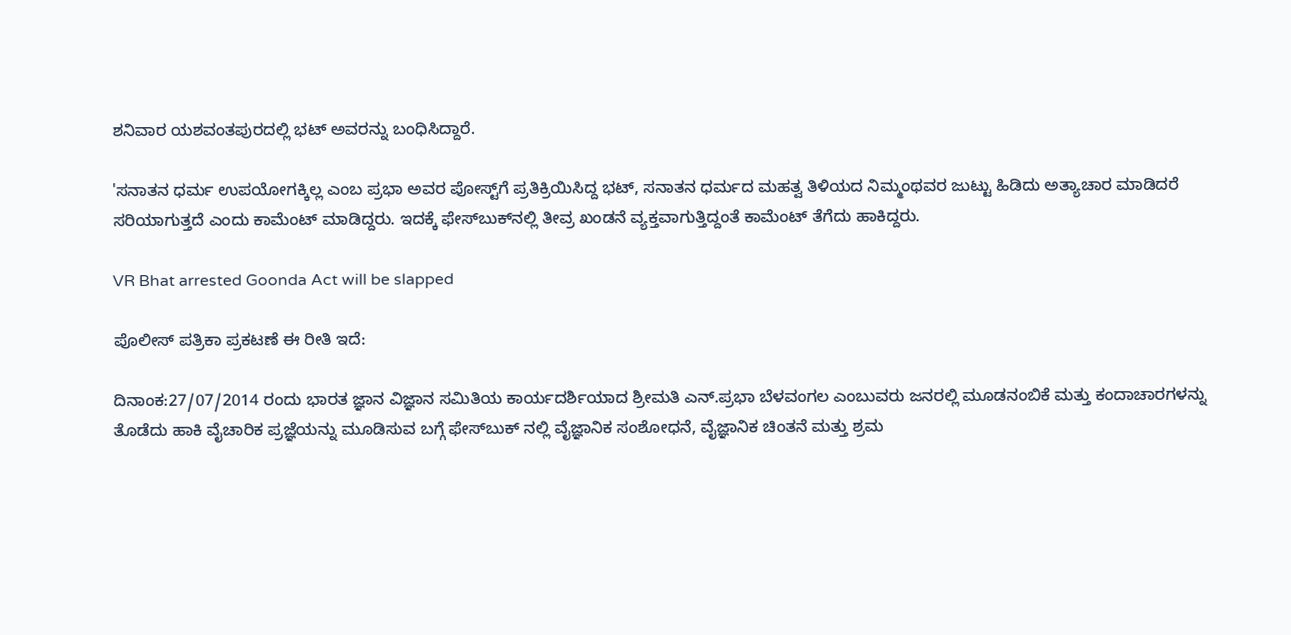ಶನಿವಾರ ಯಶವಂತಪುರದಲ್ಲಿ ಭಟ್ ಅವರನ್ನು ಬಂಧಿಸಿದ್ದಾರೆ.

'ಸನಾತನ ಧರ್ಮ ಉಪಯೋಗಕ್ಕಿಲ್ಲ ಎಂಬ ಪ್ರಭಾ ಅವರ ಪೋಸ್ಟ್‌ಗೆ ಪ್ರತಿಕ್ರಿಯಿಸಿದ್ದ ಭಟ್, ಸನಾತನ ಧರ್ಮದ ಮಹತ್ವ ತಿಳಿಯದ ನಿಮ್ಮಂಥವರ ಜುಟ್ಟು ಹಿಡಿದು ಅತ್ಯಾಚಾರ ಮಾಡಿದರೆ ಸರಿಯಾಗುತ್ತದೆ ಎಂದು ಕಾಮೆಂಟ್ ಮಾಡಿದ್ದರು. ಇದಕ್ಕೆ ಫೇಸ್‌ಬುಕ್‌ನಲ್ಲಿ ತೀವ್ರ ಖಂಡನೆ ವ್ಯಕ್ತವಾಗುತ್ತಿದ್ದಂತೆ ಕಾಮೆಂಟ್ ತೆಗೆದು ಹಾಕಿದ್ದರು.

VR Bhat arrested Goonda Act will be slapped

ಪೊಲೀಸ್ ಪತ್ರಿಕಾ ಪ್ರಕಟಣೆ ಈ ರೀತಿ ಇದೆ:

ದಿನಾಂಕ:27/07/2014 ರಂದು ಭಾರತ ಜ್ಞಾನ ವಿಜ್ಞಾನ ಸಮಿತಿಯ ಕಾರ್ಯದರ್ಶಿಯಾದ ಶ್ರೀಮತಿ ಎನ್.ಪ್ರಭಾ ಬೆಳವಂಗಲ ಎಂಬುವರು ಜನರಲ್ಲಿ ಮೂಡನಂಬಿಕೆ ಮತ್ತು ಕಂದಾಚಾರಗಳನ್ನು ತೊಡೆದು ಹಾಕಿ ವೈಚಾರಿಕ ಪ್ರಜ್ಞೆಯನ್ನು ಮೂಡಿಸುವ ಬಗ್ಗೆ ಫೇಸ್‍ಬುಕ್ ನಲ್ಲಿ ವೈಜ್ಞಾನಿಕ ಸಂಶೋಧನೆ, ವೈಜ್ಞಾನಿಕ ಚಿಂತನೆ ಮತ್ತು ಶ್ರಮ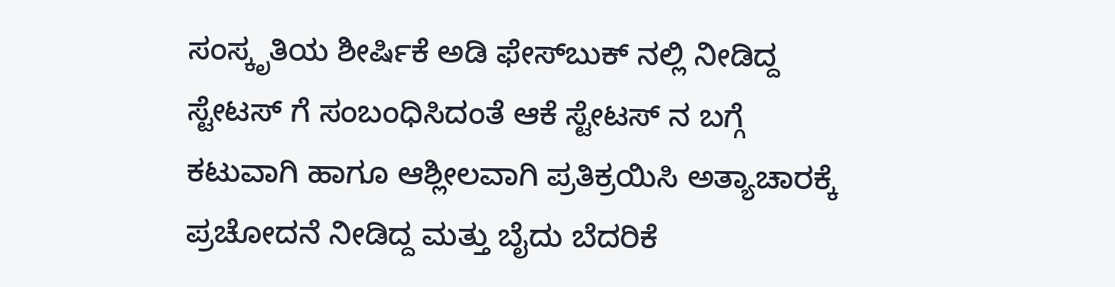ಸಂಸ್ಕೃತಿಯ ಶೀರ್ಷಿಕೆ ಅಡಿ ಫೇಸ್‍ಬುಕ್‍ ನಲ್ಲಿ ನೀಡಿದ್ದ ಸ್ಟೇಟಸ್ ಗೆ ಸಂಬಂಧಿಸಿದಂತೆ ಆಕೆ ಸ್ಟೇಟಸ್ ನ ಬಗ್ಗೆ ಕಟುವಾಗಿ ಹಾಗೂ ಆಶ್ಲೀಲವಾಗಿ ಪ್ರತಿಕ್ರಯಿಸಿ ಅತ್ಯಾಚಾರಕ್ಕೆ ಪ್ರಚೋದನೆ ನೀಡಿದ್ದ ಮತ್ತು ಬೈದು ಬೆದರಿಕೆ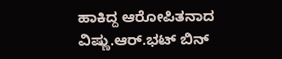ಹಾಕಿದ್ದ ಆರೋಪಿತನಾದ ವಿಷ್ಣು.ಆರ್.ಭಟ್ ಬಿನ್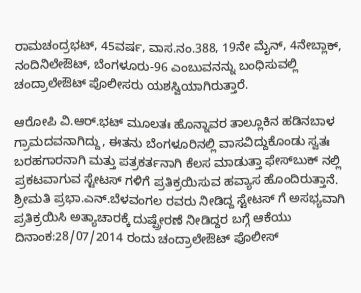ರಾಮಚಂದ್ರಭಟ್, 45ವರ್ಷ, ವಾಸ.ನಂ.388, 19ನೇ ಮೈನ್, 4ನೇಬ್ಲಾಕ್, ನಂದಿನಿಲೇಔಟ್, ಬೆಂಗಳೂರು-96 ಎಂಬುವನನ್ನು ಬಂಧಿಸುವಲ್ಲಿ ಚಂದ್ರಾಲೇಔಟ್ ಪೊಲೀಸರು ಯಶಸ್ವಿಯಾಗಿರುತ್ತಾರೆ.

ಆರೋಪಿ ವಿ.ಆರ್.ಭಟ್ ಮೂಲತಃ ಹೊನ್ನಾವರ ತಾಲ್ಲೂಕಿನ ಹಡಿನಬಾಳ ಗ್ರಾಮದವನಾಗಿದ್ದು, ಈತನು ಬೆಂಗಳೂರಿನಲ್ಲಿ ವಾಸವಿದ್ದುಕೊಂಡು ಸ್ವತಃ ಬರಹಗಾರನಾಗಿ ಮತ್ತು ಪತ್ರಕರ್ತನಾಗಿ ಕೆಲಸ ಮಾಡುತ್ತಾ ಫೇಸ್‍ಬುಕ್ ನಲ್ಲಿ ಪ್ರಕಟವಾಗುವ ಸ್ಟೇಟಸ್ ಗಳಿಗೆ ಪ್ರತಿಕ್ರಯಿಸುವ ಹವ್ಯಾಸ ಹೊಂದಿರುತ್ತಾನೆ. ಶ್ರೀಮತಿ ಪ್ರಭಾ.ಎನ್.ಬೆಳವಂಗಲ ರವರು ನೀಡಿದ್ದ ಸ್ಟೇಟಸ್ ಗೆ ಅಸಭ್ಯವಾಗಿ ಪ್ರತಿಕ್ರಯಿಸಿ ಅತ್ಯಾಚಾರಕ್ಕೆ ದುಷ್ಪ್ರೇರಣೆ ನೀಡಿದ್ದರ ಬಗ್ಗೆ ಆಕೆಯು ದಿನಾಂಕ:28/07/2014 ರಂದು ಚಂದ್ರಾಲೇಔಟ್ ಪೊಲೀಸ್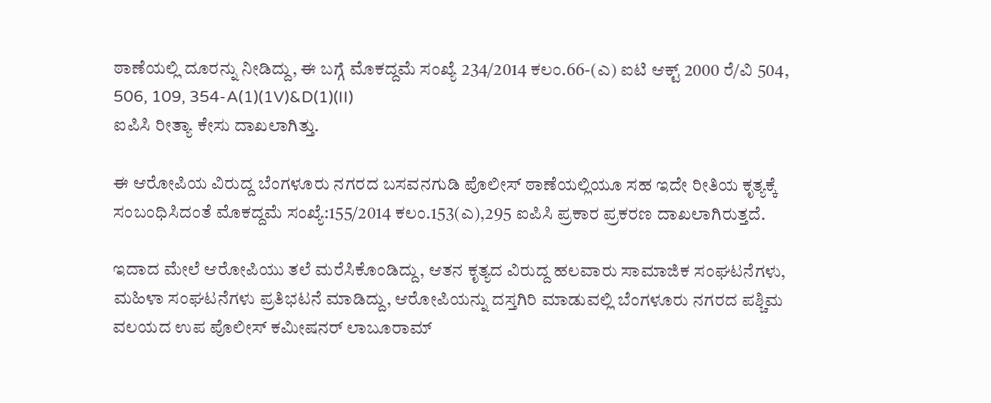ಠಾಣೆಯಲ್ಲಿ ದೂರನ್ನು ನೀಡಿದ್ದು, ಈ ಬಗ್ಗೆ ಮೊಕದ್ದಮೆ ಸಂಖ್ಯೆ 234/2014 ಕಲಂ.66-(ಎ) ಐಟಿ ಆಕ್ಟ್ 2000 ರೆ/ವಿ 504, 506, 109, 354-A(1)(1V)&D(1)(II)
ಐಪಿಸಿ ರೀತ್ಯಾ ಕೇಸು ದಾಖಲಾಗಿತ್ತು.

ಈ ಆರೋಪಿಯ ವಿರುದ್ದ ಬೆಂಗಳೂರು ನಗರದ ಬಸವನಗುಡಿ ಪೊಲೀಸ್ ಠಾಣೆಯಲ್ಲಿಯೂ ಸಹ ಇದೇ ರೀತಿಯ ಕೃತ್ಯಕ್ಕೆ ಸಂಬಂಧಿಸಿದಂತೆ ಮೊಕದ್ದಮೆ ಸಂಖ್ಯೆ:155/2014 ಕಲಂ.153(ಎ),295 ಐಪಿಸಿ ಪ್ರಕಾರ ಪ್ರಕರಣ ದಾಖಲಾಗಿರುತ್ತದೆ.

ಇದಾದ ಮೇಲೆ ಆರೋಪಿಯು ತಲೆ ಮರೆಸಿಕೊಂಡಿದ್ದು, ಆತನ ಕೃತ್ಯದ ವಿರುದ್ದ ಹಲವಾರು ಸಾಮಾಜಿಕ ಸಂಘಟನೆಗಳು, ಮಹಿಳಾ ಸಂಘಟನೆಗಳು ಪ್ರತಿಭಟನೆ ಮಾಡಿದ್ದು, ಆರೋಪಿಯನ್ನು ದಸ್ತಗಿರಿ ಮಾಡುವಲ್ಲಿ ಬೆಂಗಳೂರು ನಗರದ ಪಶ್ಚಿಮ ವಲಯದ ಉಪ ಪೊಲೀಸ್ ಕಮೀಷನರ್ ಲಾಬೂರಾಮ್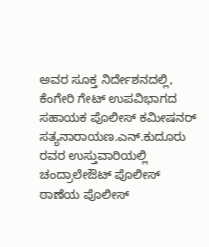ಅವರ ಸೂಕ್ತ ನಿರ್ದೇಶನದಲ್ಲಿ, ಕೆಂಗೇರಿ ಗೇಟ್ ಉಪವಿಭಾಗದ ಸಹಾಯಕ ಪೊಲೀಸ್ ಕಮೀಷನರ್ ಸತ್ಯನಾರಾಯಣ.ಎನ್.ಕುದೂರು ರವರ ಉಸ್ತುವಾರಿಯಲ್ಲಿ ಚಂದ್ರಾಲೇಔಟ್ ಪೊಲೀಸ್ ಠಾಣೆಯ ಪೊಲೀಸ್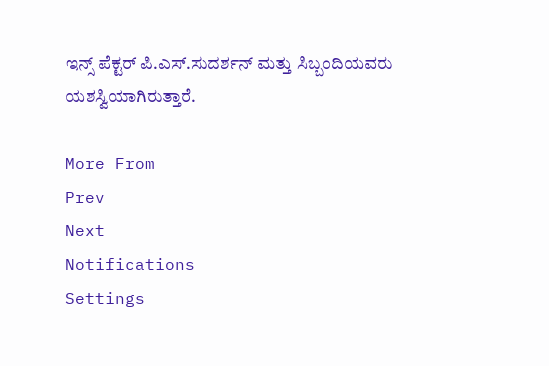ಇನ್ಸ್ ಪೆಕ್ಟರ್ ಪಿ.ಎಸ್.ಸುದರ್ಶನ್ ಮತ್ತು ಸಿಬ್ಬಂದಿಯವರು ಯಶಸ್ವಿಯಾಗಿರುತ್ತಾರೆ.

More From
Prev
Next
Notifications
Settings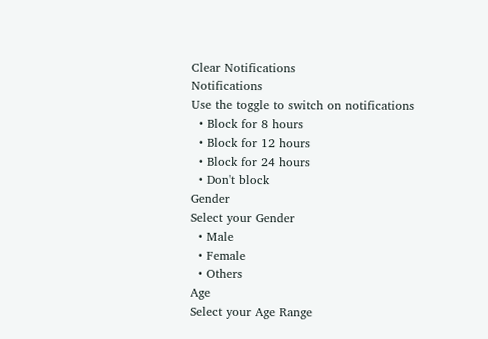Clear Notifications
Notifications
Use the toggle to switch on notifications
  • Block for 8 hours
  • Block for 12 hours
  • Block for 24 hours
  • Don't block
Gender
Select your Gender
  • Male
  • Female
  • Others
Age
Select your Age Range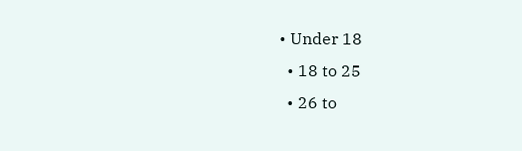• Under 18
  • 18 to 25
  • 26 to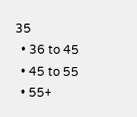35
  • 36 to 45
  • 45 to 55
  • 55+